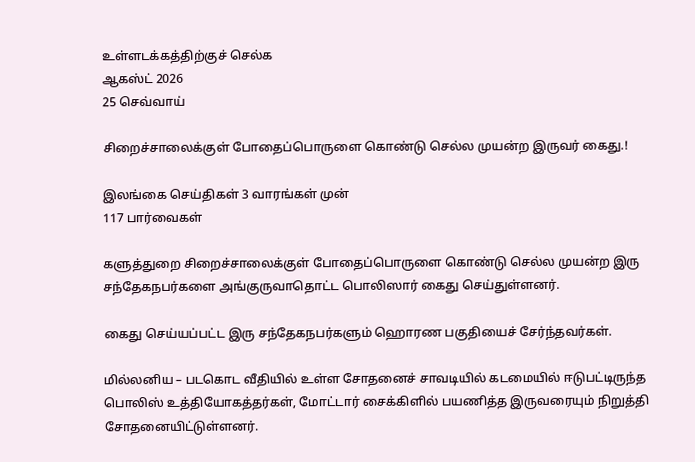உள்ளடக்கத்திற்குச் செல்க
ஆகஸ்ட் 2026
25 செவ்வாய்

சிறைச்சாலைக்குள் போதைப்பொருளை கொண்டு செல்ல முயன்ற இருவர் கைது.!

இலங்கை செய்திகள் 3 வாரங்கள் முன்
117 பார்வைகள்

களுத்துறை சிறைச்சாலைக்குள் போதைப்பொருளை கொண்டு செல்ல முயன்ற இரு சந்தேகநபர்களை அங்குருவாதொட்ட பொலிஸார் கைது செய்துள்ளனர்.

கைது செய்யப்பட்ட இரு சந்தேகநபர்களும் ஹொரண பகுதியைச் சேர்ந்தவர்கள்.

மில்லனிய – படகொட வீதியில் உள்ள சோதனைச் சாவடியில் கடமையில் ஈடுபட்டிருந்த பொலிஸ் உத்தியோகத்தர்கள், மோட்டார் சைக்கிளில் பயணித்த இருவரையும் நிறுத்தி சோதனையிட்டுள்ளனர்.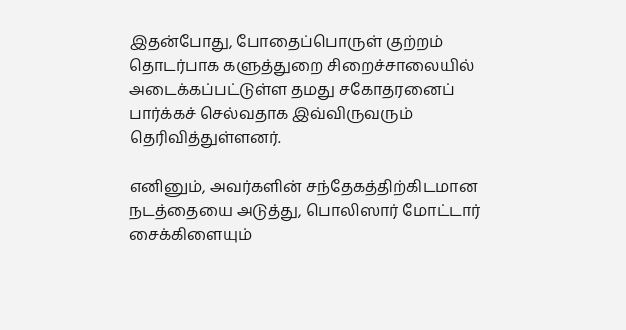இதன்போது, போதைப்பொருள் குற்றம் தொடர்பாக களுத்துறை சிறைச்சாலையில் அடைக்கப்பட்டுள்ள தமது சகோதரனைப் பார்க்கச் செல்வதாக இவ்விருவரும் தெரிவித்துள்ளனர்.

எனினும், அவர்களின் சந்தேகத்திற்கிடமான நடத்தையை அடுத்து, பொலிஸார் மோட்டார் சைக்கிளையும்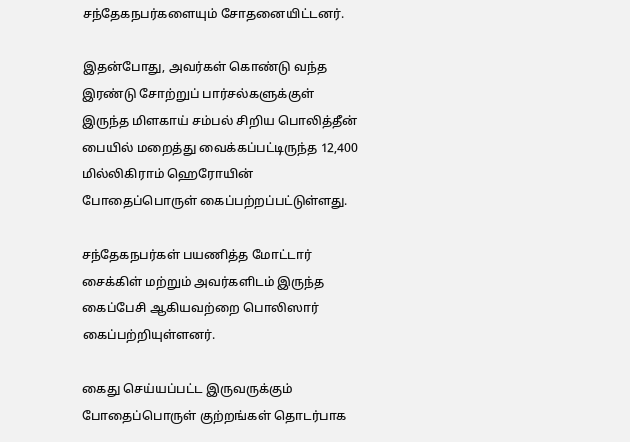சந்தேகநபர்களையும் சோதனையிட்டனர்.

இதன்போது, அவர்கள் கொண்டு வந்த இரண்டு சோற்றுப் பார்சல்களுக்குள் இருந்த மிளகாய் சம்பல் சிறிய பொலித்தீன் பையில் மறைத்து வைக்கப்பட்டிருந்த 12,400 மில்லிகிராம் ஹெரோயின் போதைப்பொருள் கைப்பற்றப்பட்டுள்ளது.

சந்தேகநபர்கள் பயணித்த மோட்டார் சைக்கிள் மற்றும் அவர்களிடம் இருந்த கைப்பேசி ஆகியவற்றை பொலிஸார் கைப்பற்றியுள்ளனர்.

கைது செய்யப்பட்ட இருவருக்கும் போதைப்பொருள் குற்றங்கள் தொடர்பாக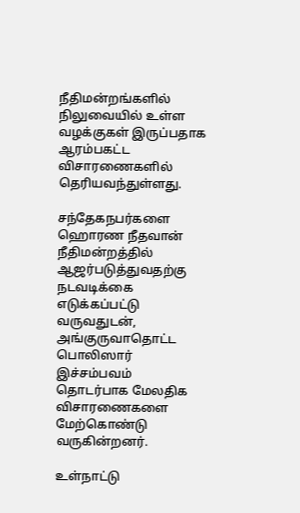நீதிமன்றங்களில் நிலுவையில் உள்ள வழக்குகள் இருப்பதாக ஆரம்பகட்ட விசாரணைகளில் தெரியவந்துள்ளது.

சந்தேகநபர்களை ஹொரண நீதவான் நீதிமன்றத்தில் ஆஜர்படுத்துவதற்கு நடவடிக்கை எடுக்கப்பட்டு வருவதுடன், அங்குருவாதொட்ட பொலிஸார் இச்சம்பவம் தொடர்பாக மேலதிக விசாரணைகளை மேற்கொண்டு வருகின்றனர்.

உள்நாட்டு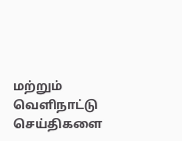மற்றும் வெளிநாட்டு செய்திகளை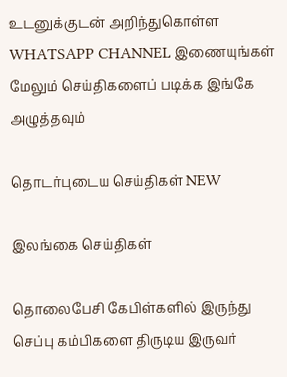உடனுக்குடன் அறிந்துகொள்ள WHATSAPP CHANNEL இணையுங்கள்
மேலும் செய்திகளைப் படிக்க இங்கே அழுத்தவும்

தொடர்புடைய செய்திகள் NEW

இலங்கை செய்திகள்

தொலைபேசி கேபிள்களில் இருந்து செப்பு கம்பிகளை திருடிய இருவர்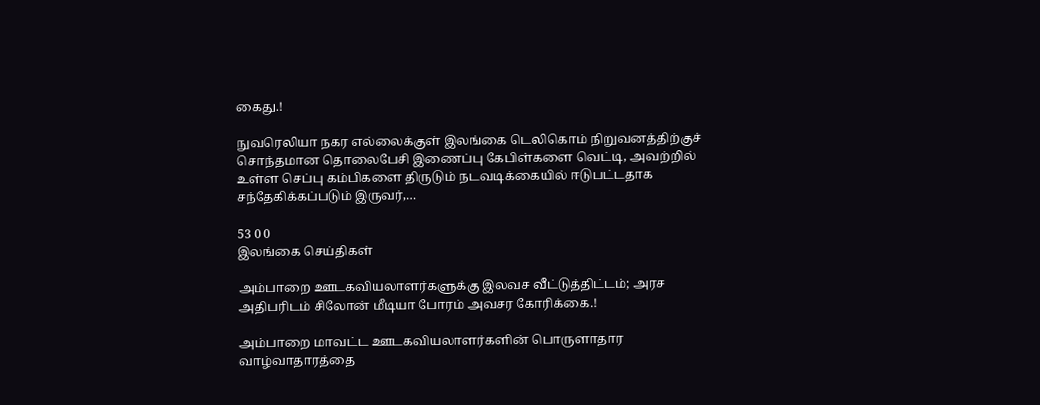கைது.!

நுவரெலியா நகர எல்லைக்குள் இலங்கை டெலிகொம் நிறுவனத்திற்குச் சொந்தமான தொலைபேசி இணைப்பு கேபிள்களை வெட்டி, அவற்றில் உள்ள செப்பு கம்பிகளை திருடும் நடவடிக்கையில் ஈடுபட்டதாக சந்தேகிக்கப்படும் இருவர்,…

53 0 0
இலங்கை செய்திகள்

அம்பாறை ஊடகவியலாளர்களுக்கு இலவச வீட்டுத்திட்டம்; அரச அதிபரிடம் சிலோன் மீடியா போரம் அவசர கோரிக்கை.!

அம்பாறை மாவட்ட ஊடகவியலாளர்களின் பொருளாதார வாழ்வாதாரத்தை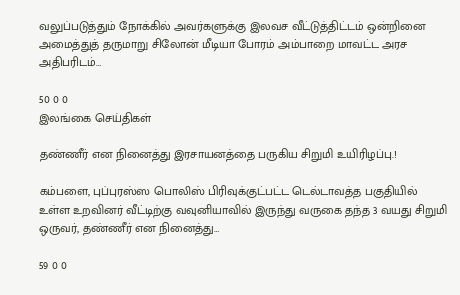வலுப்படுத்தும் நோக்கில் அவர்களுக்கு இலவச வீட்டுத்திட்டம் ஒன்றினை அமைத்துத் தருமாறு சிலோன் மீடியா போரம் அம்பாறை மாவட்ட அரச அதிபரிடம்…

50 0 0
இலங்கை செய்திகள்

தண்ணீர் என நினைத்து இரசாயனத்தை பருகிய சிறுமி உயிரிழப்பு.!

கம்பளை, புப்புரஸ்ஸ பொலிஸ் பிரிவுக்குட்பட்ட டெல்டாவத்த பகுதியில் உள்ள உறவினர் வீட்டிற்கு வவுனியாவில் இருந்து வருகை தந்த 3 வயது சிறுமி ஒருவர், தண்ணீர் என நினைத்து…

59 0 0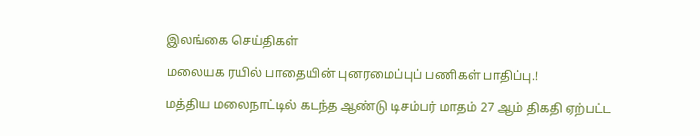இலங்கை செய்திகள்

மலையக ரயில் பாதையின் புனரமைப்புப் பணிகள் பாதிப்பு.!

மத்திய மலைநாட்டில் கடந்த ஆண்டு டிசம்பர் மாதம் 27 ஆம் திகதி ஏற்பட்ட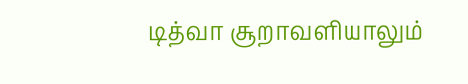டித்வா சூறாவளியாலும்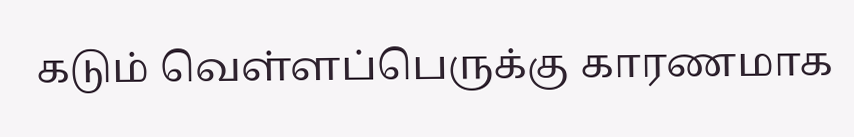கடும் வெள்ளப்பெருக்கு காரணமாக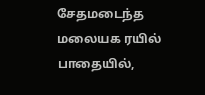சேதமடைந்த மலையக ரயில் பாதையில்,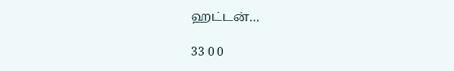ஹட்டன்…

33 0 0